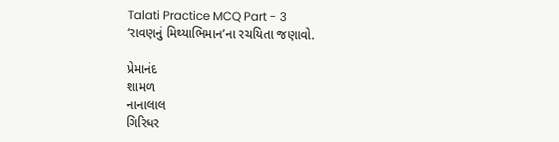Talati Practice MCQ Part - 3
‘રાવણનું મિથ્યાભિમાન’ના રચયિતા જણાવો.

પ્રેમાનંદ
શામળ
નાનાલાલ
ગિરિધર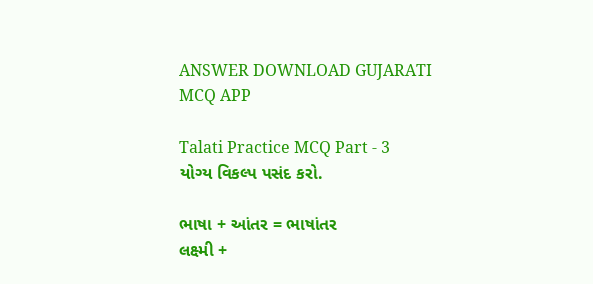ANSWER DOWNLOAD GUJARATI MCQ APP

Talati Practice MCQ Part - 3
યોગ્ય વિકલ્પ પસંદ કરો.

ભાષા + આંતર = ભાષાંતર
લક્ષ્મી +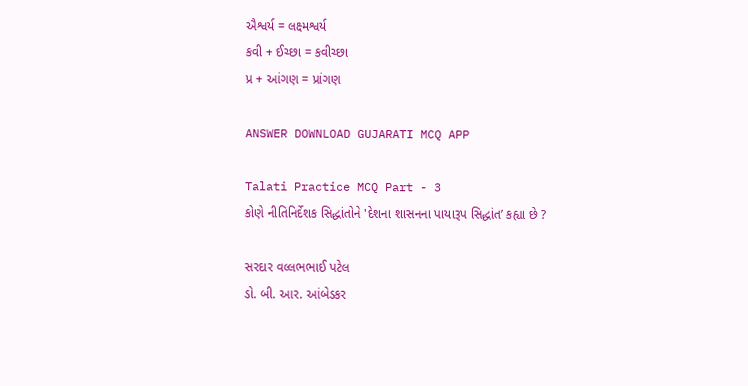ઐશ્વર્ય = લક્ષ્મશ્વર્ય
કવી + ઈચ્છા = કવીચ્છા
પ્ર + આંગણ = પ્રાંગણ

ANSWER DOWNLOAD GUJARATI MCQ APP

Talati Practice MCQ Part - 3
કોણે નીતિનિર્દેશક સિદ્ધાંતોને 'દેશના શાસનના પાયારૂપ સિદ્ધાંત’ કહ્યા છે ?

સરદાર વલ્લભભાઈ પટેલ
ડો. બી. આર. આંબેડકર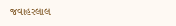જવાહરલાલ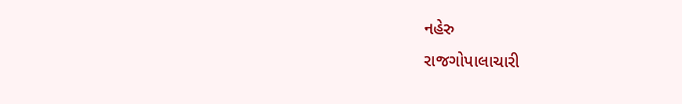નહેરુ
રાજગોપાલાચારી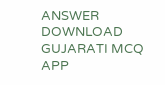ANSWER DOWNLOAD GUJARATI MCQ APP